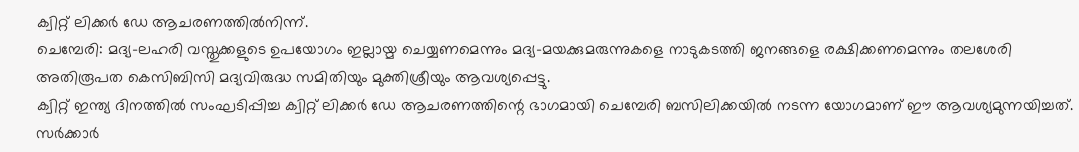ക്വിറ്റ് ലിക്കർ ഡേ ആചരണത്തിൽനിന്ന്.
ചെമ്പേരി: മദ്യ-ലഹരി വസ്തുക്കളുടെ ഉപയോഗം ഇല്ലായ്മ ചെയ്യണമെന്നും മദ്യ-മയക്കുമരുന്നുകളെ നാടുകടത്തി ജനങ്ങളെ രക്ഷിക്കണമെന്നും തലശേരി അതിരൂപത കെസിബിസി മദ്യവിരുദ്ധ സമിതിയും മുക്തിശ്രീയും ആവശ്യപ്പെട്ടു.
ക്വിറ്റ് ഇന്ത്യ ദിനത്തിൽ സംഘടിപ്പിച്ച ക്വിറ്റ് ലിക്കർ ഡേ ആചരണത്തിന്റെ ഭാഗമായി ചെമ്പേരി ബസിലിക്കയിൽ നടന്ന യോഗമാണ് ഈ ആവശ്യമുന്നയിച്ചത്. സർക്കാർ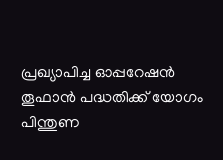പ്രഖ്യാപിച്ച ഓപ്പറേഷൻ തൂഫാൻ പദ്ധതിക്ക് യോഗം പിന്തുണ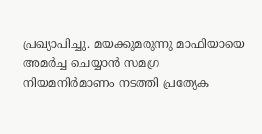പ്രഖ്യാപിച്ചു. മയക്കുമരുന്നു മാഫിയായെ അമർച്ച ചെയ്യാൻ സമഗ്ര നിയമനിർമാണം നടത്തി പ്രത്യേക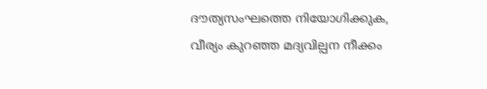ദൗത്യസംഘത്തെ നിയോഗിക്കുക, വീര്യം കുറഞ്ഞ മദ്യവില്പന നീക്കം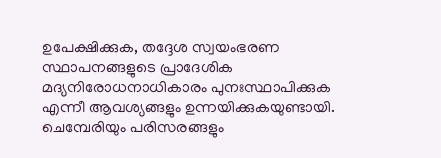ഉപേക്ഷിക്കുക, തദ്ദേശ സ്വയംഭരണ സ്ഥാപനങ്ങളുടെ പ്രാദേശിക മദ്യനിരോധനാധികാരം പുനഃസ്ഥാപിക്കുക എന്നീ ആവശ്യങ്ങളും ഉന്നയിക്കുകയുണ്ടായി.
ചെമ്പേരിയും പരിസരങ്ങളും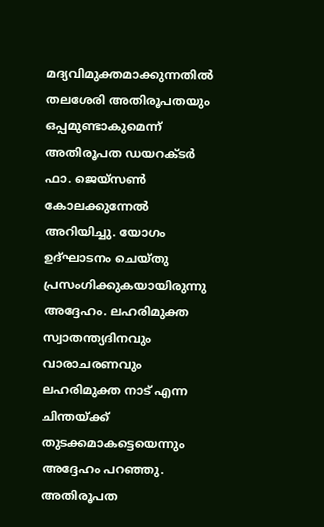മദ്യവിമുക്തമാക്കുന്നതിൽ തലശേരി അതിരൂപതയും ഒപ്പമുണ്ടാകുമെന്ന് അതിരൂപത ഡയറക്ടർ ഫാ. ജെയ്സൺ കോലക്കുന്നേൽ അറിയിച്ചു. യോഗം ഉദ്ഘാടനം ചെയ്തു പ്രസംഗിക്കുകയായിരുന്നു അദ്ദേഹം. ലഹരിമുക്ത സ്വാതന്ത്യദിനവും വാരാചരണവും ലഹരിമുക്ത നാട് എന്ന ചിന്തയ്ക്ക് തുടക്കമാകട്ടെയെന്നും അദ്ദേഹം പറഞ്ഞു. അതിരൂപത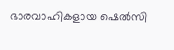ഭാരവാഹികളായ ഷെൽസി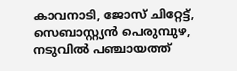കാവനാടി, ജോസ് ചിറ്റേട്ട്, സെബാസ്റ്റ്യൻ പെരുമ്പുഴ, നടുവിൽ പഞ്ചായത്ത്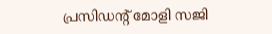പ്രസിഡന്റ് മോളി സജി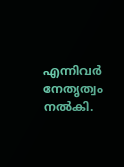എന്നിവർ നേതൃത്വം നൽകി.